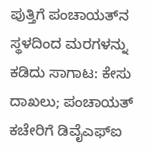ಪುತ್ತಿಗೆ ಪಂಚಾಯತ್‌ನ ಸ್ಥಳದಿಂದ ಮರಗಳನ್ನು ಕಡಿದು ಸಾಗಾಟ: ಕೇಸು ದಾಖಲು; ಪಂಚಾಯತ್ ಕಚೇರಿಗೆ ಡಿವೈಎಫ್‌ಐ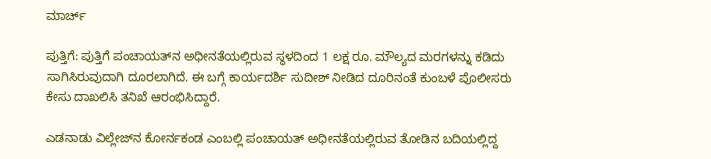ಮಾರ್ಚ್

ಪುತ್ತಿಗೆ: ಪುತ್ತಿಗೆ ಪಂಚಾಯತ್‌ನ ಅಧೀನತೆಯಲ್ಲಿರುವ ಸ್ಥಳದಿಂದ 1 ಲಕ್ಷ ರೂ. ಮೌಲ್ಯದ ಮರಗಳನ್ನು ಕಡಿದು ಸಾಗಿಸಿರುವುದಾಗಿ ದೂರಲಾಗಿದೆ. ಈ ಬಗ್ಗೆ ಕಾರ್ಯದರ್ಶಿ ಸುದೀಶ್ ನೀಡಿದ ದೂರಿನಂತೆ ಕುಂಬಳೆ ಪೊಲೀಸರು ಕೇಸು ದಾಖಲಿಸಿ ತನಿಖೆ ಆರಂಭಿಸಿದ್ದಾರೆ.

ಎಡನಾಡು ವಿಲ್ಲೇಜ್‌ನ ಕೋರ್ನಕಂಡ ಎಂಬಲ್ಲಿ ಪಂಚಾಯತ್ ಅಧೀನತೆಯಲ್ಲಿರುವ ತೋಡಿನ ಬದಿಯಲ್ಲಿದ್ದ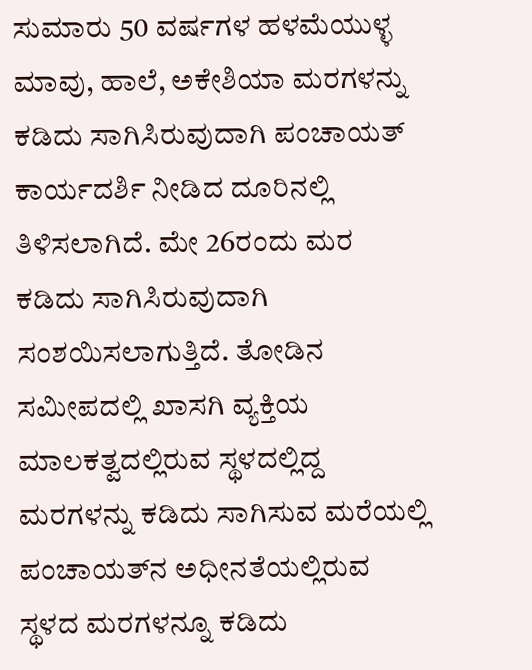ಸುಮಾರು 50 ವರ್ಷಗಳ ಹಳಮೆಯುಳ್ಳ ಮಾವು, ಹಾಲೆ, ಅಕೇಶಿಯಾ ಮರಗಳನ್ನು ಕಡಿದು ಸಾಗಿಸಿರುವುದಾಗಿ ಪಂಚಾಯತ್ ಕಾರ್ಯದರ್ಶಿ ನೀಡಿದ ದೂರಿನಲ್ಲಿ ತಿಳಿಸಲಾಗಿದೆ. ಮೇ 26ರಂದು ಮರ ಕಡಿದು ಸಾಗಿಸಿರುವುದಾಗಿ ಸಂಶಯಿಸಲಾಗುತ್ತಿದೆ. ತೋಡಿನ ಸಮೀಪದಲ್ಲಿ ಖಾಸಗಿ ವ್ಯಕ್ತಿಯ ಮಾಲಕತ್ವದಲ್ಲಿರುವ ಸ್ಥಳದಲ್ಲಿದ್ದ ಮರಗಳನ್ನು ಕಡಿದು ಸಾಗಿಸುವ ಮರೆಯಲ್ಲಿ ಪಂಚಾಯತ್‌ನ ಅಧೀನತೆಯಲ್ಲಿರುವ ಸ್ಥಳದ ಮರಗಳನ್ನೂ ಕಡಿದು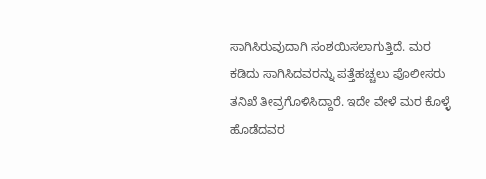ಸಾಗಿಸಿರುವುದಾಗಿ ಸಂಶಯಿಸಲಾಗುತ್ತಿದೆ. ಮರ ಕಡಿದು ಸಾಗಿಸಿದವರನ್ನು ಪತ್ತೆಹಚ್ಚಲು ಪೊಲೀಸರು ತನಿಖೆ ತೀವ್ರಗೊಳಿಸಿದ್ದಾರೆ. ಇದೇ ವೇಳೆ ಮರ ಕೊಳ್ಳೆ ಹೊಡೆದವರ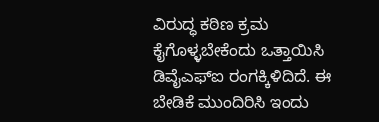ವಿರುದ್ಧ ಕಠಿಣ ಕ್ರಮ ಕೈಗೊಳ್ಳಬೇಕೆಂದು ಒತ್ತಾಯಿಸಿ ಡಿವೈಎಫ್‌ಐ ರಂಗಕ್ಕಿಳಿದಿದೆ. ಈ ಬೇಡಿಕೆ ಮುಂದಿರಿಸಿ ಇಂದು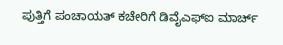ಪುತ್ತಿಗೆ ಪಂಚಾಯತ್ ಕಚೇರಿಗೆ ಡಿವೈಎಫ್‌ಐ ಮಾರ್ಚ್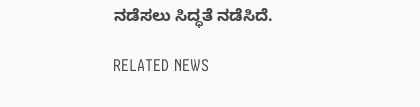ನಡೆಸಲು ಸಿದ್ಧತೆ ನಡೆಸಿದೆ.

RELATED NEWS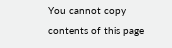You cannot copy contents of this page